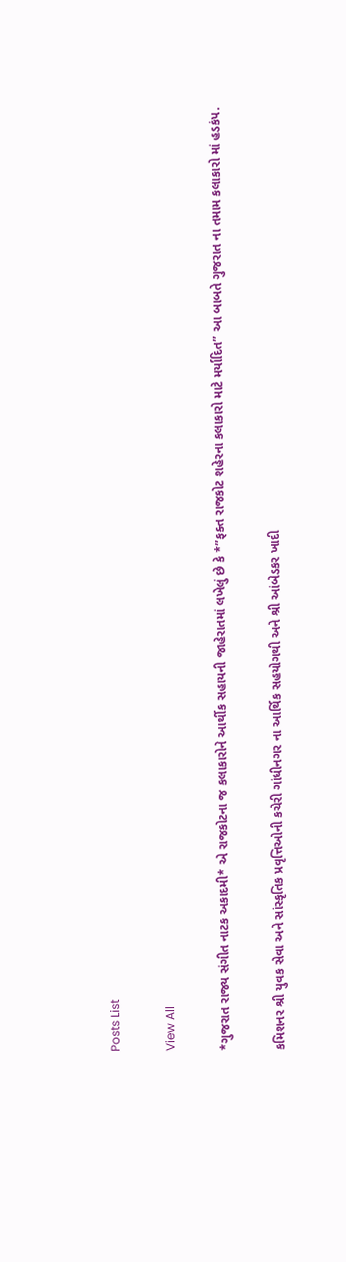Posts List

View All

*ગુજરાત રાજ્ય સંગીત નાટક અકાદમી* એ રાજકોટના જ કલાકારોને આર્થીક સહાયની જાહેરાતમાં લખેલું છે કે *”ફક્ત રાજકોટ શહેરના કલાકારો માટે મર્યાદિત” આ બાબતે ગુજરાત ના તમામ કલાકારો માં હડકંપ.

કમિશનર શ્રી યુવક સેવા અને સાંસ્કૃતિક પ્રવૃત્તિઓની કચેરી ગાંધીનગર ના આર્થિક સહયોગથી અને શ્રી આંબેડકર ખાદી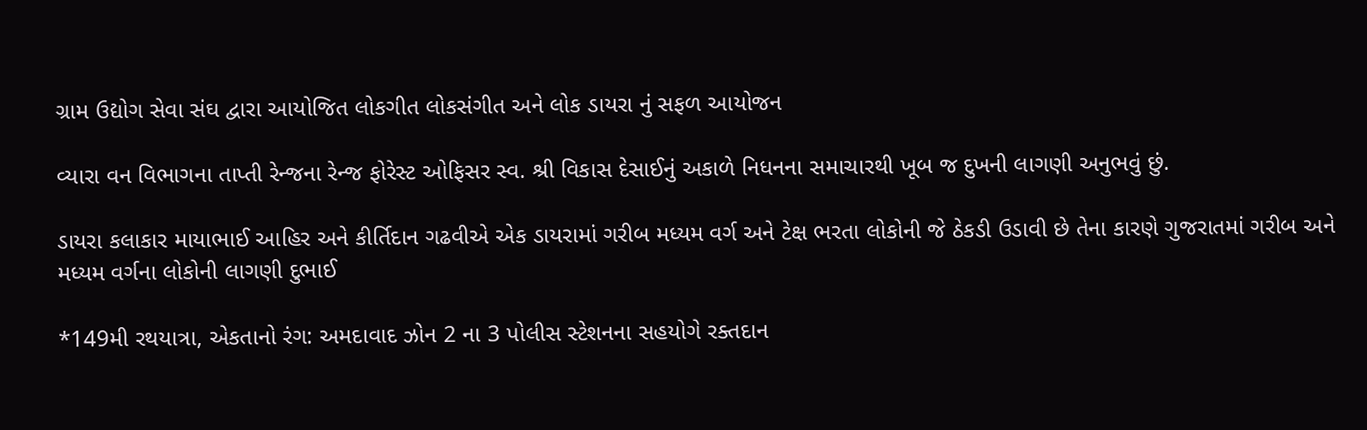ગ્રામ ઉદ્યોગ સેવા સંઘ દ્વારા આયોજિત લોકગીત લોકસંગીત અને લોક ડાયરા નું સફળ આયોજન

વ્યારા વન વિભાગના તાપ્તી રેન્જના રેન્જ ફોરેસ્ટ ઓફિસર સ્વ. શ્રી વિકાસ દેસાઈનું અકાળે નિધનના સમાચારથી ખૂબ જ દુખની લાગણી અનુભવું છું.

ડાયરા કલાકાર માયાભાઈ આહિર અને કીર્તિદાન ગઢવીએ એક ડાયરામાં ગરીબ મધ્યમ વર્ગ અને ટેક્ષ ભરતા લોકોની જે ઠેકડી ઉડાવી છે તેના કારણે ગુજરાતમાં ગરીબ અને મધ્યમ વર્ગના લોકોની લાગણી દુભાઈ

*149મી રથયાત્રા, એકતાનો રંગ: અમદાવાદ ઝોન 2 ના 3 પોલીસ સ્ટેશનના સહયોગે રક્તદાન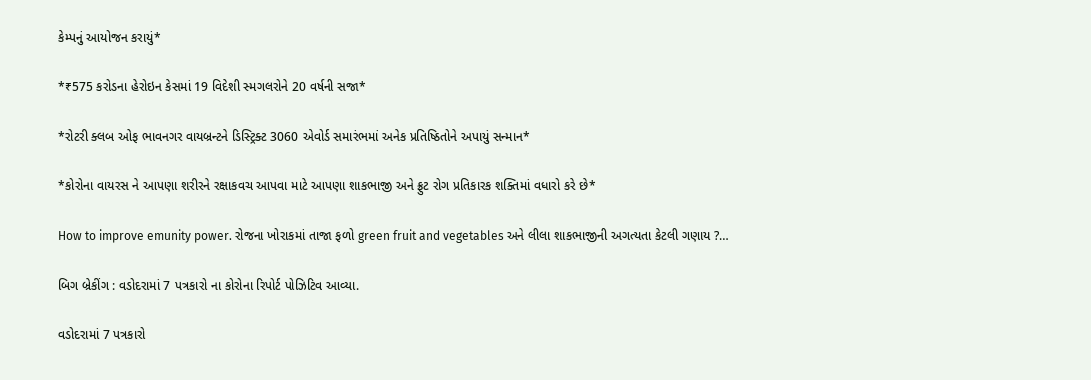કેમ્પનું આયોજન કરાયું*

*₹575 કરોડના હેરોઇન કેસમાં 19 વિદેશી સ્મગલરોને 20 વર્ષની સજા*

*રોટરી ક્લબ ઓફ ભાવનગર વાયબ્રન્ટને ડિસ્ટ્રિક્ટ 3060 એવોર્ડ સમારંભમાં અનેક પ્રતિષ્ઠિતોને અપાયું સન્માન*

*કોરોના વાયરસ ને આપણા શરીરને રક્ષાકવચ આપવા માટે આપણા શાકભાજી અને ફ્રુટ રોગ પ્રતિકારક શક્તિમાં વધારો કરે છે*

How to improve emunity power. રોજના ખોરાકમાં તાજા ફળો green fruit and vegetables અને લીલા શાકભાજીની અગત્યતા કેટલી ગણાય ?…

બિગ બ્રેકીંગ : વડોદરામાં 7 પત્રકારો ના કોરોના રિપોર્ટ પોઝિટિવ આવ્યા.

વડોદરામાં 7 પત્રકારો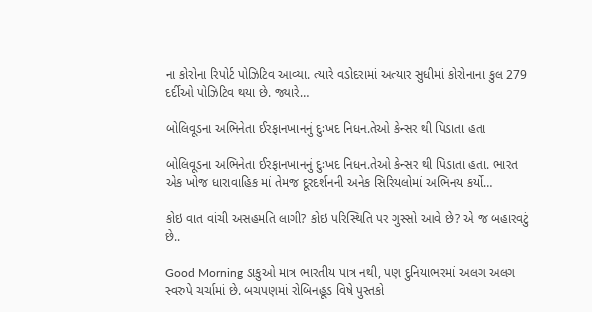ના કોરોના રિપોર્ટ પોઝિટિવ આવ્યા. ત્યારે વડોદરામાં અત્યાર સુધીમાં કોરોનાના કુલ 279 દર્દીઓ પોઝિટિવ થયા છે. જ્યારે…

બોલિવૂડના અભિનેતા ઈરફાનખાનનું દુઃખદ નિધન.તેઓ કેન્સર થી પિડાતા હતા

બોલિવૂડના અભિનેતા ઈરફાનખાનનું દુઃખદ નિધન.તેઓ કેન્સર થી પિડાતા હતા. ભારત એક ખોજ ધારાવાહિક માં તેમજ દૂરદર્શનની અનેક સિરિયલોમાં અભિનય કર્યો…

કોઇ વાત વાંચી અસહમતિ લાગી? કોઇ પરિસ્થિતિ પર ગુસ્સો આવે છે? એ જ બહારવટું છે..

Good Morning ડાકુઓ માત્ર ભારતીય પાત્ર નથી, પણ દુનિયાભરમાં અલગ અલગ સ્વરુપે ચર્ચામાં છે. બચપણમાં રોબિનહૂડ વિષે પુસ્તકો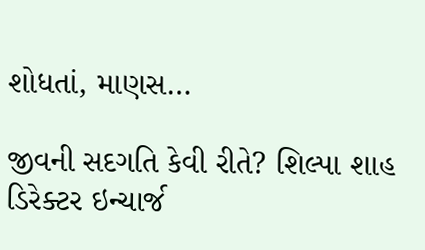શોધતાં, માણસ…

જીવની સદગતિ કેવી રીતે? શિલ્પા શાહ ડિરેક્ટર ઇન્ચાર્જ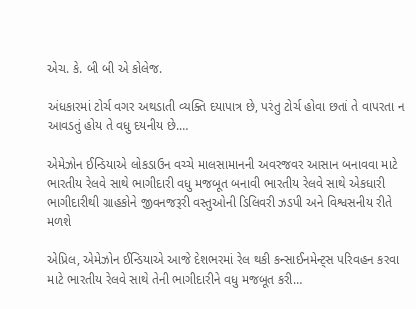એચ. કે. બી બી એ કોલેજ.

અંધકારમાં ટોર્ચ વગર અથડાતી વ્યક્તિ દયાપાત્ર છે, પરંતુ ટોર્ચ હોવા છતાં તે વાપરતા ન આવડતું હોય તે વધુ દયનીય છે.…

એમેઝોન ઈન્ડિયાએ લોકડાઉન વચ્ચે માલસામાનની અવરજવર આસાન બનાવવા માટે ભારતીય રેલવે સાથે ભાગીદારી વધુ મજબૂત બનાવી ભારતીય રેલવે સાથે એકધારી ભાગીદારીથી ગ્રાહકોને જીવનજરૂરી વસ્તુઓની ડિલિવરી ઝડપી અને વિશ્વસનીય રીતે મળશે

એપ્રિલ, એમેઝોન ઈન્ડિયાએ આજે દેશભરમાં રેલ થકી કન્સાઈનમેન્ટ્સ પરિવહન કરવા માટે ભારતીય રેલવે સાથે તેની ભાગીદારીને વધુ મજબૂત કરી…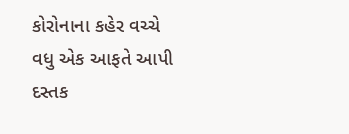કોરોનાના કહેર વચ્ચે વધુ એક આફતે આપી દસ્તક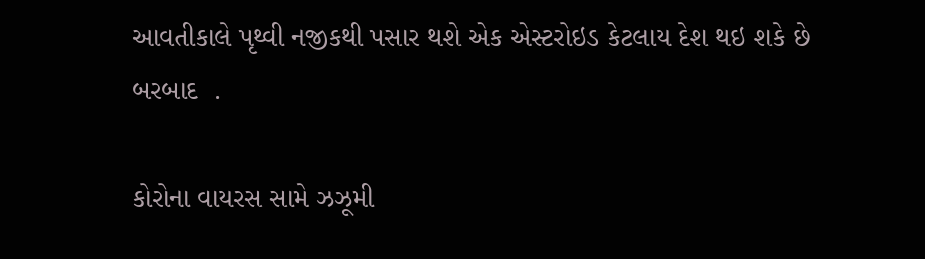આવતીકાલે પૃથ્વી નજીકથી પસાર થશે એક એસ્ટરોઇડ કેટલાય દેશ થઇ શકે છે બરબાદ  .

કોરોના વાયરસ સામે ઝઝૂમી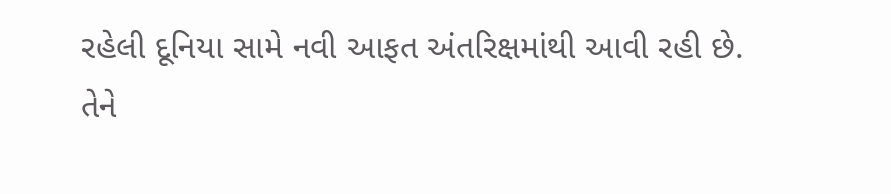રહેલી દૂનિયા સામે નવી આફત અંતરિક્ષમાંથી આવી રહી છે. તેને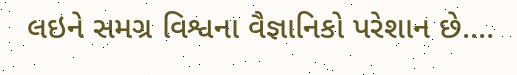લઇને સમગ્ર વિશ્વના વૈજ્ઞાનિકો પરેશાન છે.…